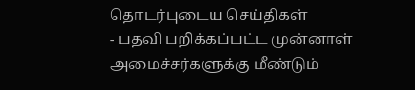தொடர்புடைய செய்திகள்
- பதவி பறிக்கப்பட்ட முன்னாள் அமைச்சர்களுக்கு மீண்டும்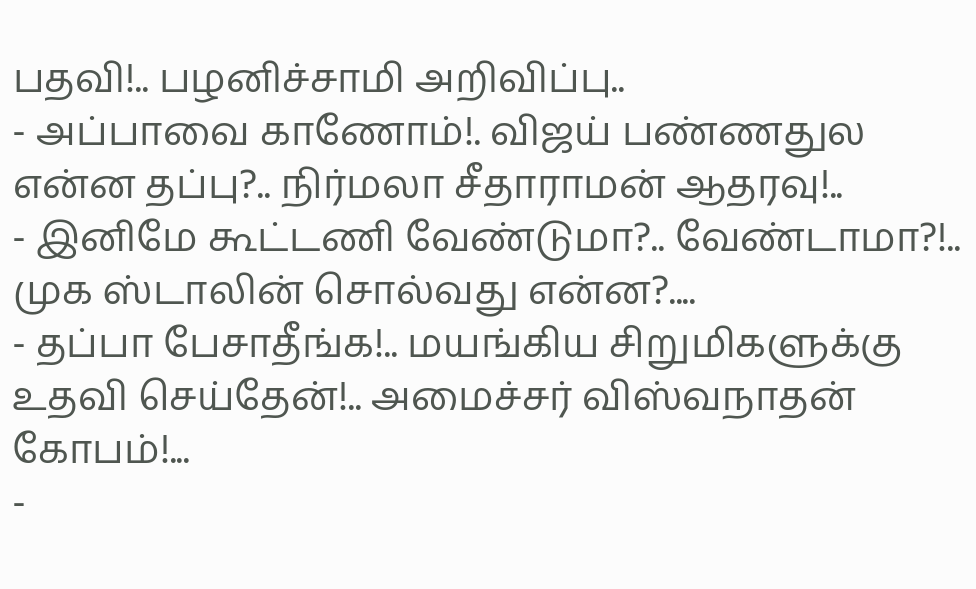பதவி!.. பழனிச்சாமி அறிவிப்பு..
- அப்பாவை காணோம்!. விஜய் பண்ணதுல என்ன தப்பு?.. நிர்மலா சீதாராமன் ஆதரவு!..
- இனிமே கூட்டணி வேண்டுமா?.. வேண்டாமா?!.. முக ஸ்டாலின் சொல்வது என்ன?....
- தப்பா பேசாதீங்க!.. மயங்கிய சிறுமிகளுக்கு உதவி செய்தேன்!.. அமைச்சர் விஸ்வநாதன் கோபம்!...
-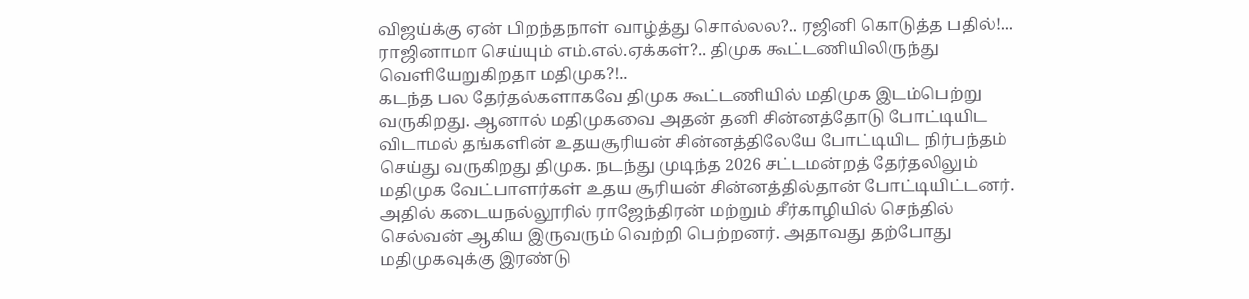விஜய்க்கு ஏன் பிறந்தநாள் வாழ்த்து சொல்லல?.. ரஜினி கொடுத்த பதில்!...
ராஜினாமா செய்யும் எம்.எல்.ஏக்கள்?.. திமுக கூட்டணியிலிருந்து வெளியேறுகிறதா மதிமுக?!..
கடந்த பல தேர்தல்களாகவே திமுக கூட்டணியில் மதிமுக இடம்பெற்று வருகிறது. ஆனால் மதிமுகவை அதன் தனி சின்னத்தோடு போட்டியிட விடாமல் தங்களின் உதயசூரியன் சின்னத்திலேயே போட்டியிட நிர்பந்தம் செய்து வருகிறது திமுக. நடந்து முடிந்த 2026 சட்டமன்றத் தேர்தலிலும் மதிமுக வேட்பாளர்கள் உதய சூரியன் சின்னத்தில்தான் போட்டியிட்டனர்.
அதில் கடையநல்லூரில் ராஜேந்திரன் மற்றும் சீர்காழியில் செந்தில் செல்வன் ஆகிய இருவரும் வெற்றி பெற்றனர். அதாவது தற்போது மதிமுகவுக்கு இரண்டு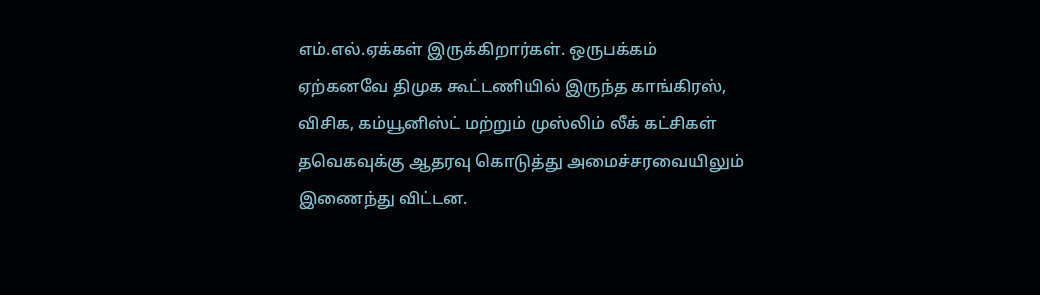எம்.எல்.ஏக்கள் இருக்கிறார்கள். ஒருபக்கம் ஏற்கனவே திமுக கூட்டணியில் இருந்த காங்கிரஸ், விசிக, கம்யூனிஸ்ட் மற்றும் முஸ்லிம் லீக் கட்சிகள் தவெகவுக்கு ஆதரவு கொடுத்து அமைச்சரவையிலும் இணைந்து விட்டன.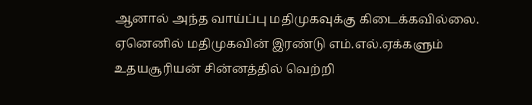ஆனால் அந்த வாய்ப்பு மதிமுகவுக்கு கிடைக்கவில்லை. ஏனெனில் மதிமுகவின் இரண்டு எம்.எல்.ஏக்களும் உதயசூரியன் சின்னத்தில் வெற்றி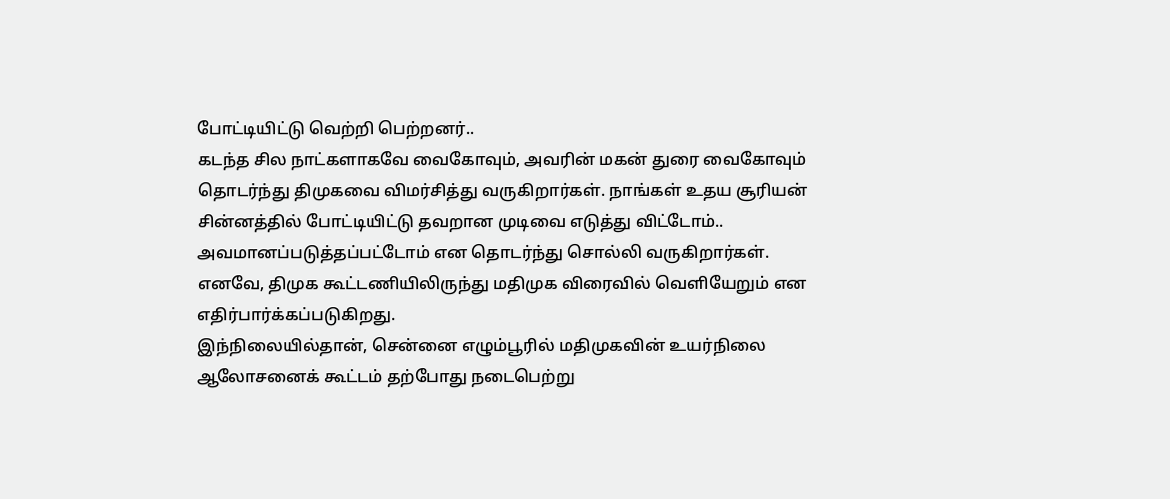போட்டியிட்டு வெற்றி பெற்றனர்..
கடந்த சில நாட்களாகவே வைகோவும், அவரின் மகன் துரை வைகோவும் தொடர்ந்து திமுகவை விமர்சித்து வருகிறார்கள். நாங்கள் உதய சூரியன் சின்னத்தில் போட்டியிட்டு தவறான முடிவை எடுத்து விட்டோம்.. அவமானப்படுத்தப்பட்டோம் என தொடர்ந்து சொல்லி வருகிறார்கள். எனவே, திமுக கூட்டணியிலிருந்து மதிமுக விரைவில் வெளியேறும் என எதிர்பார்க்கப்படுகிறது.
இந்நிலையில்தான், சென்னை எழும்பூரில் மதிமுகவின் உயர்நிலை ஆலோசனைக் கூட்டம் தற்போது நடைபெற்று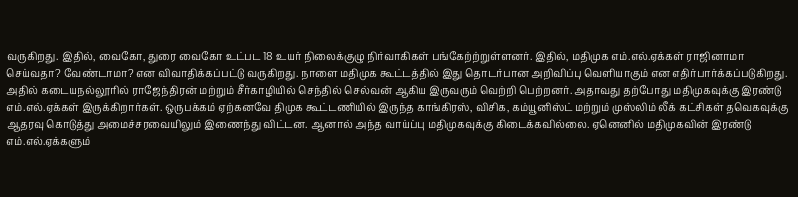வருகிறது. இதில், வைகோ, துரை வைகோ உட்பட 18 உயர் நிலைக்குழு நிர்வாகிகள் பங்கேற்ற்றுள்ளனர். இதில், மதிமுக எம்.எல்.ஏக்கள் ராஜினாமா செய்வதா? வேண்டாமா? என விவாதிக்கப்பட்டு வருகிறது. நாளை மதிமுக கூட்டத்தில் இது தொடர்பான அறிவிப்பு வெளியாகும் என எதிர்பார்க்கப்படுகிறது.
அதில் கடையநல்லூரில் ராஜேந்திரன் மற்றும் சீர்காழியில் செந்தில் செல்வன் ஆகிய இருவரும் வெற்றி பெற்றனர். அதாவது தற்போது மதிமுகவுக்கு இரண்டு எம்.எல்.ஏக்கள் இருக்கிறார்கள். ஒருபக்கம் ஏற்கனவே திமுக கூட்டணியில் இருந்த காங்கிரஸ், விசிக, கம்யூனிஸ்ட் மற்றும் முஸ்லிம் லீக் கட்சிகள் தவெகவுக்கு ஆதரவு கொடுத்து அமைச்சரவையிலும் இணைந்து விட்டன. ஆனால் அந்த வாய்ப்பு மதிமுகவுக்கு கிடைக்கவில்லை. ஏனெனில் மதிமுகவின் இரண்டு எம்.எல்.ஏக்களும்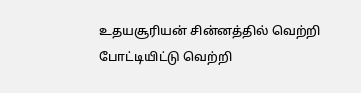உதயசூரியன் சின்னத்தில் வெற்றி போட்டியிட்டு வெற்றி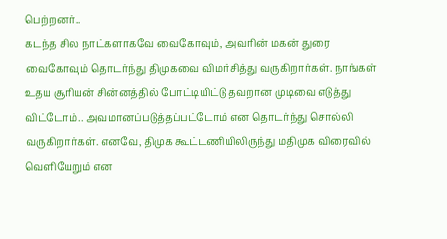பெற்றனர்..
கடந்த சில நாட்களாகவே வைகோவும், அவரின் மகன் துரை வைகோவும் தொடர்ந்து திமுகவை விமர்சித்து வருகிறார்கள். நாங்கள் உதய சூரியன் சின்னத்தில் போட்டியிட்டு தவறான முடிவை எடுத்து விட்டோம்.. அவமானப்படுத்தப்பட்டோம் என தொடர்ந்து சொல்லி வருகிறார்கள். எனவே, திமுக கூட்டணியிலிருந்து மதிமுக விரைவில் வெளியேறும் என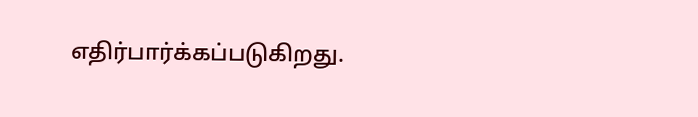எதிர்பார்க்கப்படுகிறது.